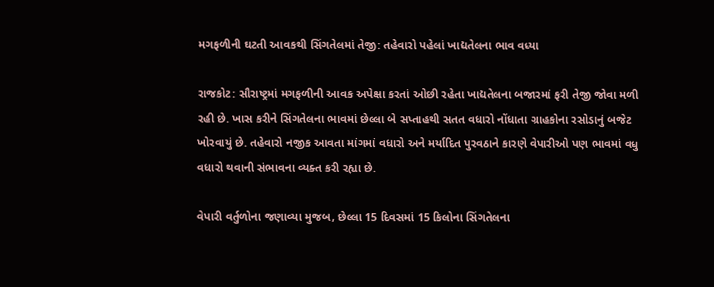મગફળીની ઘટતી આવકથી સિંગતેલમાં તેજી: તહેવારો પહેલાં ખાદ્યતેલના ભાવ વધ્યા

રાજકોટ: સૌરાષ્ટ્રમાં મગફળીની આવક અપેક્ષા કરતાં ઓછી રહેતા ખાદ્યતેલના બજારમાં ફરી તેજી જોવા મળી રહી છે. ખાસ કરીને સિંગતેલના ભાવમાં છેલ્લા બે સપ્તાહથી સતત વધારો નોંધાતા ગ્રાહકોના રસોડાનું બજેટ ખોરવાયું છે. તહેવારો નજીક આવતા માંગમાં વધારો અને મર્યાદિત પુરવઠાને કારણે વેપારીઓ પણ ભાવમાં વધુ વધારો થવાની સંભાવના વ્યક્ત કરી રહ્યા છે.

વેપારી વર્તુળોના જણાવ્યા મુજબ, છેલ્લા 15 દિવસમાં 15 કિલોના સિંગતેલના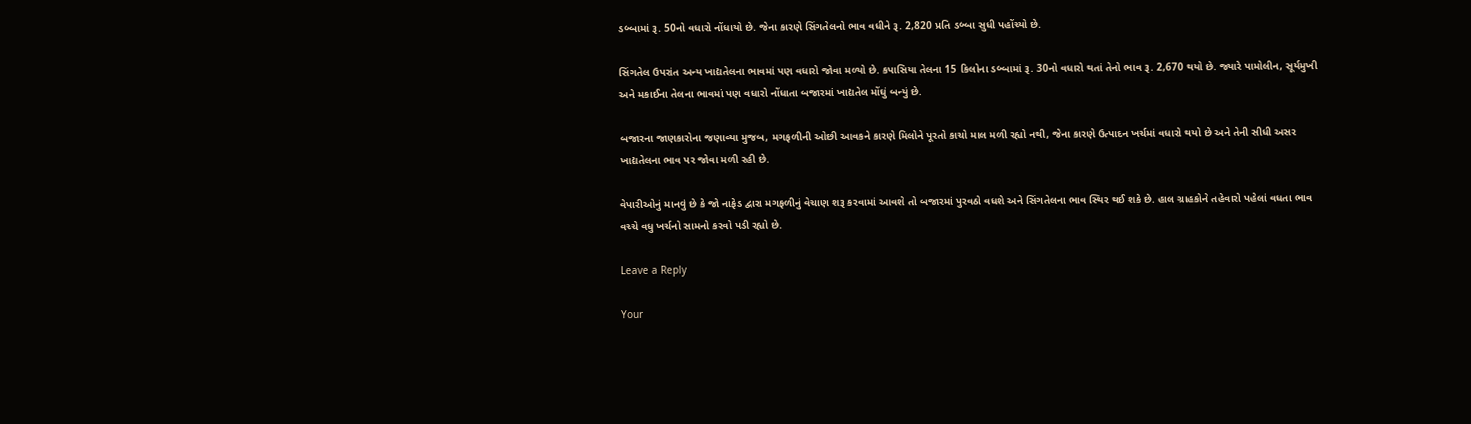ડબ્બામાં રૂ. 50નો વધારો નોંધાયો છે. જેના કારણે સિંગતેલનો ભાવ વધીને રૂ. 2,820 પ્રતિ ડબ્બા સુધી પહોંચ્યો છે.

સિંગતેલ ઉપરાંત અન્ય ખાદ્યતેલના ભાવમાં પણ વધારો જોવા મળ્યો છે. કપાસિયા તેલના 15 કિલોના ડબ્બામાં રૂ. 30નો વધારો થતાં તેનો ભાવ રૂ. 2,670 થયો છે. જ્યારે પામોલીન, સૂર્યમુખી અને મકાઈના તેલના ભાવમાં પણ વધારો નોંધાતા બજારમાં ખાદ્યતેલ મોંઘું બન્યું છે.

બજારના જાણકારોના જણાવ્યા મુજબ, મગફળીની ઓછી આવકને કારણે મિલોને પૂરતો કાચો માલ મળી રહ્યો નથી, જેના કારણે ઉત્પાદન ખર્ચમાં વધારો થયો છે અને તેની સીધી અસર ખાદ્યતેલના ભાવ પર જોવા મળી રહી છે.

વેપારીઓનું માનવું છે કે જો નાફેડ દ્વારા મગફળીનું વેચાણ શરૂ કરવામાં આવશે તો બજારમાં પુરવઠો વધશે અને સિંગતેલના ભાવ સ્થિર થઈ શકે છે. હાલ ગ્રાહકોને તહેવારો પહેલાં વધતા ભાવ વચ્ચે વધુ ખર્ચનો સામનો કરવો પડી રહ્યો છે.

Leave a Reply

Your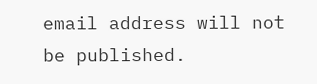email address will not be published.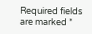Required fields are marked *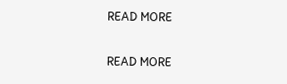READ MORE

READ MORE